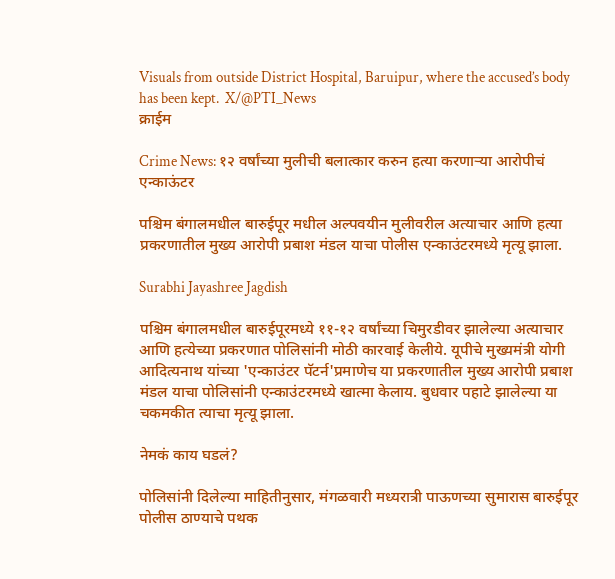Visuals from outside District Hospital, Baruipur, where the accused’s body has been kept.  X/@PTI_News
क्राईम

Crime News: १२ वर्षांच्या मुलीची बलात्कार करुन हत्या करणाऱ्या आरोपीचं एन्काऊंटर

पश्चिम बंगालमधील बारुईपूर मधील अल्पवयीन मुलीवरील अत्याचार आणि हत्या प्रकरणातील मुख्य आरोपी प्रबाश मंडल याचा पोलीस एन्काउंटरमध्ये मृत्यू झाला.

Surabhi Jayashree Jagdish

पश्चिम बंगालमधील बारुईपूरमध्ये ११-१२ वर्षांच्या चिमुरडीवर झालेल्या अत्याचार आणि हत्येच्या प्रकरणात पोलिसांनी मोठी कारवाई केलीये. यूपीचे मुख्यमंत्री योगी आदित्यनाथ यांच्या 'एन्काउंटर पॅटर्न'प्रमाणेच या प्रकरणातील मुख्य आरोपी प्रबाश मंडल याचा पोलिसांनी एन्काउंटरमध्ये खात्मा केलाय. बुधवार पहाटे झालेल्या या चकमकीत त्याचा मृत्यू झाला.

नेमकं काय घडलं?

पोलिसांनी दिलेल्या माहितीनुसार, मंगळवारी मध्यरात्री पाऊणच्या सुमारास बारुईपूर पोलीस ठाण्याचे पथक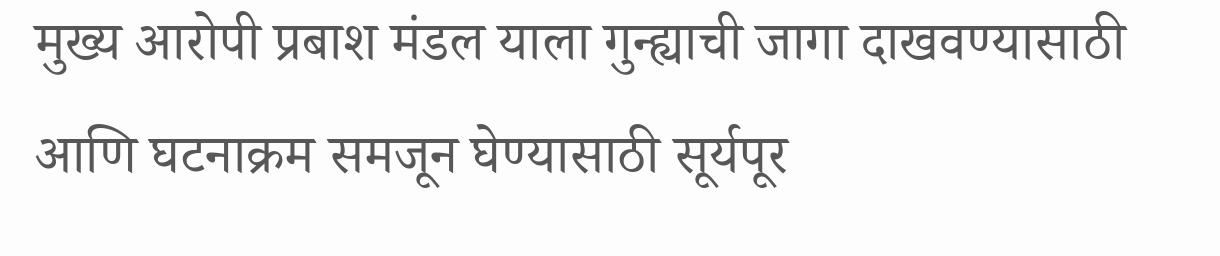मुख्य आरोपी प्रबाश मंडल याला गुन्ह्याची जागा दाखवण्यासाठी आणि घटनाक्रम समजून घेण्यासाठी सूर्यपूर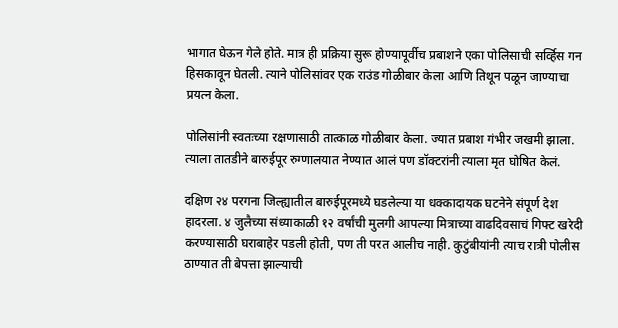भागात घेऊन गेले होते. मात्र ही प्रक्रिया सुरू होण्यापूर्वीच प्रबाशने एका पोलिसाची सर्व्हिस गन हिसकावून घेतली. त्याने पोलिसांवर एक राउंड गोळीबार केला आणि तिथून पळून जाण्याचा प्रयत्न केला.

पोलिसांनी स्वतःच्या रक्षणासाठी तात्काळ गोळीबार केला. ज्यात प्रबाश गंभीर जखमी झाला. त्याला तातडीने बारुईपूर रुग्णालयात नेण्यात आलं पण डॉक्टरांनी त्याला मृत घोषित केलं.

दक्षिण २४ परगना जिल्ह्यातील बारुईपूरमध्ये घडलेल्या या धक्कादायक घटनेने संपूर्ण देश हादरला. ४ जुलैच्या संध्याकाळी १२ वर्षांची मुलगी आपल्या मित्राच्या वाढदिवसाचं गिफ्ट खरेदी करण्यासाठी घराबाहेर पडली होती, पण ती परत आलीच नाही. कुटुंबीयांनी त्याच रात्री पोलीस ठाण्यात ती बेपत्ता झाल्याची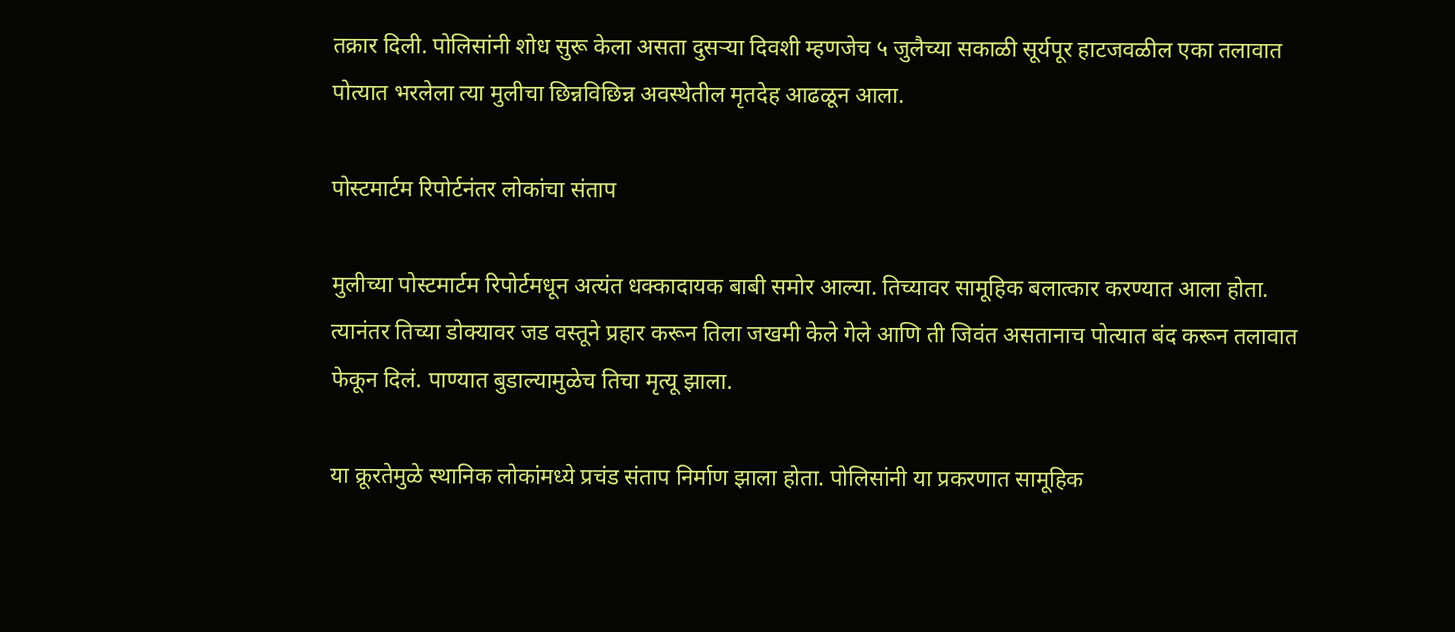तक्रार दिली. पोलिसांनी शोध सुरू केला असता दुसऱ्या दिवशी म्हणजेच ५ जुलैच्या सकाळी सूर्यपूर हाटजवळील एका तलावात पोत्यात भरलेला त्या मुलीचा छिन्नविछिन्न अवस्थेतील मृतदेह आढळून आला.

पोस्टमार्टम रिपोर्टनंतर लोकांचा संताप

मुलीच्या पोस्टमार्टम रिपोर्टमधून अत्यंत धक्कादायक बाबी समोर आल्या. तिच्यावर सामूहिक बलात्कार करण्यात आला होता. त्यानंतर तिच्या डोक्यावर जड वस्तूने प्रहार करून तिला जखमी केले गेले आणि ती जिवंत असतानाच पोत्यात बंद करून तलावात फेकून दिलं. पाण्यात बुडाल्यामुळेच तिचा मृत्यू झाला.

या क्रूरतेमुळे स्थानिक लोकांमध्ये प्रचंड संताप निर्माण झाला होता. पोलिसांनी या प्रकरणात सामूहिक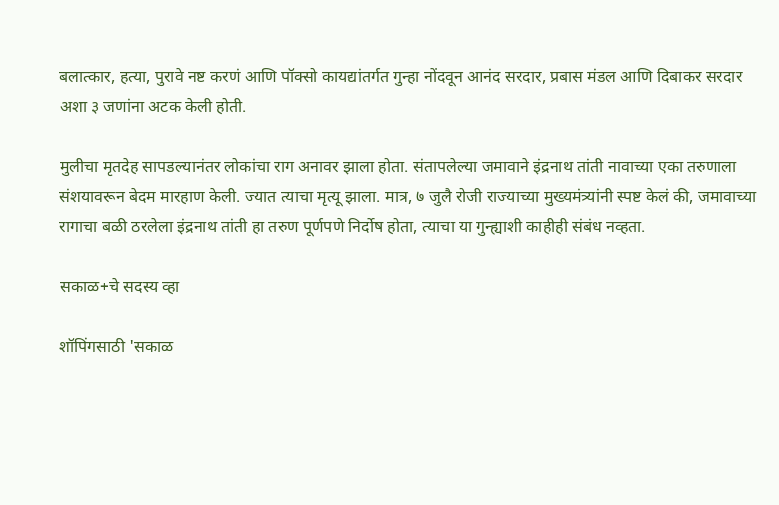बलात्कार, हत्या, पुरावे नष्ट करणं आणि पॉक्सो कायद्यांतर्गत गुन्हा नोंदवून आनंद सरदार, प्रबास मंडल आणि दिबाकर सरदार अशा ३ जणांना अटक केली होती.

मुलीचा मृतदेह सापडल्यानंतर लोकांचा राग अनावर झाला होता. संतापलेल्या जमावाने इंद्रनाथ तांती नावाच्या एका तरुणाला संशयावरून बेदम मारहाण केली. ज्यात त्याचा मृत्यू झाला. मात्र, ७ जुलै रोजी राज्याच्या मुख्यमंत्र्यांनी स्पष्ट केलं की, जमावाच्या रागाचा बळी ठरलेला इंद्रनाथ तांती हा तरुण पूर्णपणे निर्दोष होता, त्याचा या गुन्ह्याशी काहीही संबंध नव्हता.

सकाळ+चे सदस्य व्हा

शॉपिंगसाठी 'सकाळ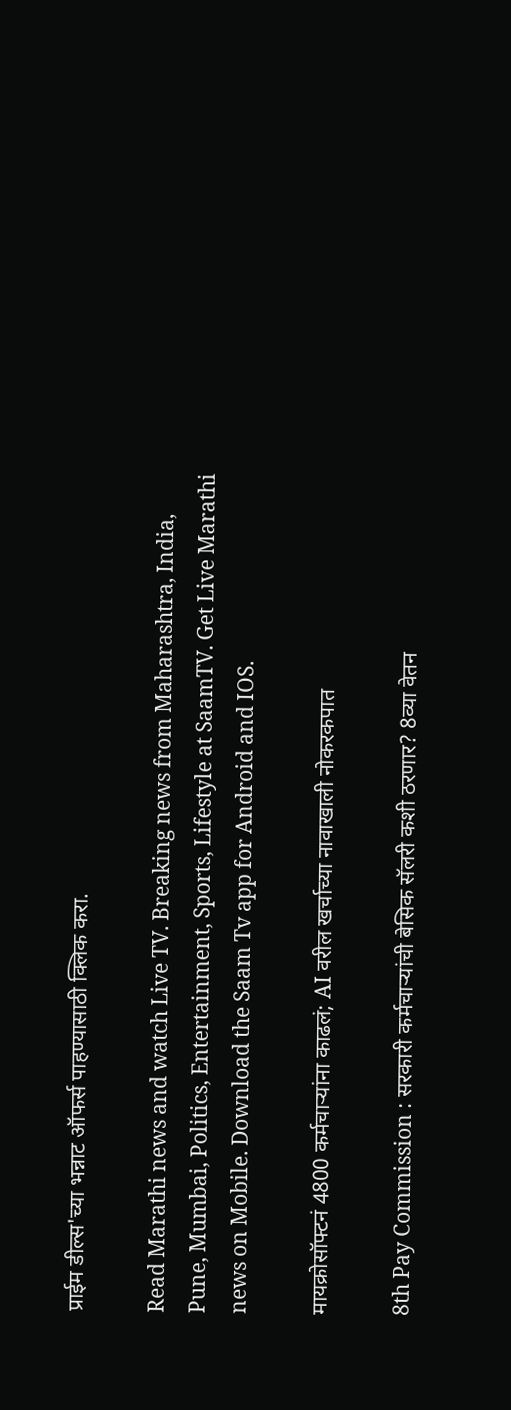प्राईम डील्स'च्या भन्नाट ऑफर्स पाहण्यासाठी क्लिक करा.

Read Marathi news and watch Live TV. Breaking news from Maharashtra, India, Pune, Mumbai, Politics, Entertainment, Sports, Lifestyle at SaamTV. Get Live Marathi news on Mobile. Download the Saam Tv app for Android and IOS.

मायक्रोसॉफ्टनं 4800 कर्मचाऱ्यांना काढलं; AI वरील खर्चाच्या नावाखाली नोकरकपात

8th Pay Commission : सरकारी कर्मचाऱ्यांची बेसिक सॅलरी कशी ठरणार? 8व्या वेतन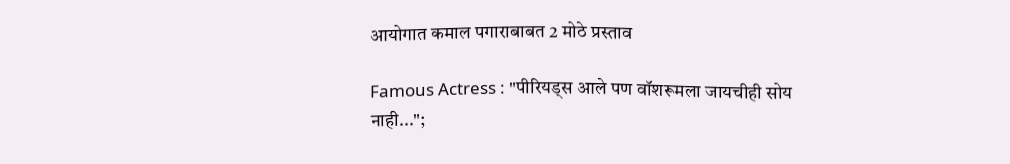आयोगात कमाल पगाराबाबत 2 मोठे प्रस्ताव

Famous Actress : "पीरियड्स आले पण वॉशरूमला जायचीही सोय नाही...";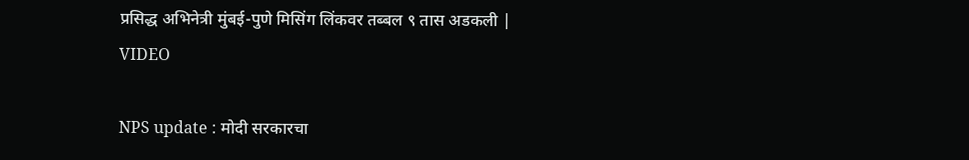प्रसिद्ध अभिनेत्री मुंबई-पुणे मिसिंग लिंकवर तब्बल ९ तास अडकली | VIDEO

NPS update : मोदी सरकारचा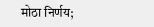मोठा निर्णय;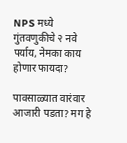NPS मध्ये गुंतवणुकीचे २ नवे पर्याय, नेमका काय होणार फायदा?

पावसाळ्यात वारंवार आजारी पडता? मग हे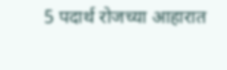5 पदार्थ रोजच्या आहारात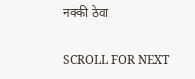नक्की ठेवा

SCROLL FOR NEXT